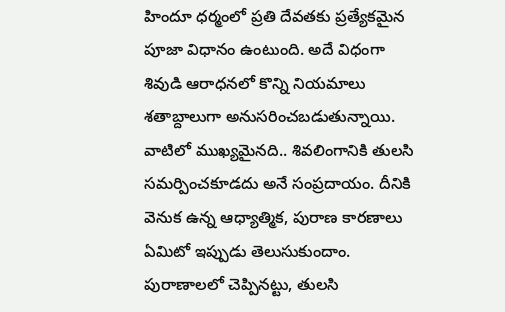హిందూ ధర్మంలో ప్రతి దేవతకు ప్రత్యేకమైన పూజా విధానం ఉంటుంది. అదే విధంగా శివుడి ఆరాధనలో కొన్ని నియమాలు శతాబ్దాలుగా అనుసరించబడుతున్నాయి. వాటిలో ముఖ్యమైనది.. శివలింగానికి తులసి సమర్పించకూడదు అనే సంప్రదాయం. దీనికి వెనుక ఉన్న ఆధ్యాత్మిక, పురాణ కారణాలు ఏమిటో ఇప్పుడు తెలుసుకుందాం. పురాణాలలో చెప్పినట్టు, తులసి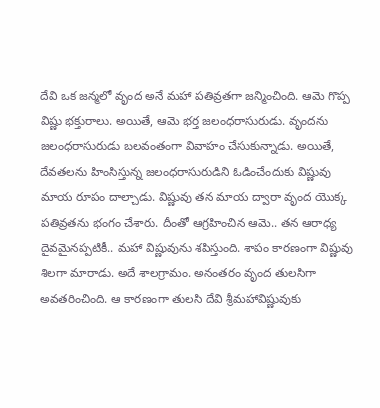దేవి ఒక జన్మలో వృంద అనే మహా పతివ్రతగా జన్మించింది. ఆమె గొప్ప విష్ణు భక్తురాలు. అయితే, ఆమె భర్త జలంధరాసురుడు. వృందను జలంధరాసురుడు బలవంతంగా వివాహం చేసుకున్నాడు. అయితే, దేవతలను హింసిస్తున్న జలంధరాసురుడిని ఓడించేందుకు విష్ణువు మాయ రూపం దాల్చాడు. విష్ణువు తన మాయ ద్వారా వృంద యొక్క పతివ్రతను భంగం చేశారు. దీంతో ఆగ్రహించిన ఆమె.. తన ఆరాధ్య దైవమైనప్పటికీ.. మహా విష్ణువును శపిస్తుంది. శాపం కారణంగా విష్ణువు శిలగా మారాడు. అదే శాలగ్రామం. అనంతరం వృంద తులసిగా అవతరించింది. ఆ కారణంగా తులసి దేవి శ్రీమహావిష్ణువుకు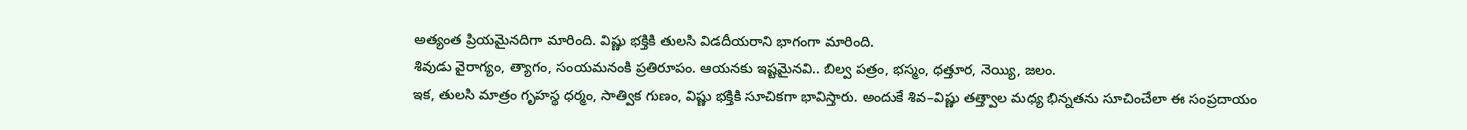అత్యంత ప్రియమైనదిగా మారింది. విష్ణు భక్తికి తులసి విడదీయరాని భాగంగా మారింది.
శివుడు వైరాగ్యం, త్యాగం, సంయమనంకి ప్రతిరూపం. ఆయనకు ఇష్టమైనవి.. బిల్వ పత్రం, భస్మం, ధత్తూర, నెయ్యి, జలం.
ఇక, తులసి మాత్రం గృహస్థ ధర్మం, సాత్విక గుణం, విష్ణు భక్తికి సూచికగా భావిస్తారు. అందుకే శివ–విష్ణు తత్త్వాల మధ్య భిన్నతను సూచించేలా ఈ సంప్రదాయం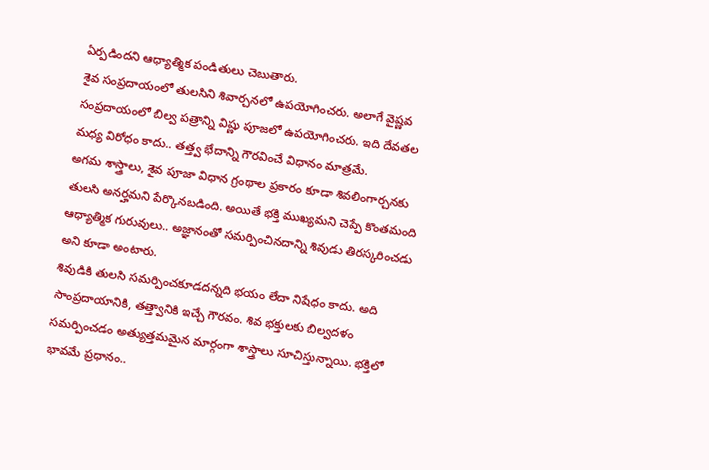ఏర్పడిందని ఆధ్యాత్మిక పండితులు చెబుతారు.
శైవ సంప్రదాయంలో తులసిని శివార్చనలో ఉపయోగించరు. అలాగే వైష్ణవ సంప్రదాయంలో బిల్వ పత్రాన్ని విష్ణు పూజలో ఉపయోగించరు. ఇది దేవతల మధ్య విరోధం కాదు.. తత్త్వ భేదాన్ని గౌరవించే విధానం మాత్రమే.
అగమ శాస్త్రాలు, శైవ పూజా విధాన గ్రంథాల ప్రకారం కూడా శివలింగార్చనకు తులసి అనర్హమని పేర్కొనబడింది. అయితే భక్తి ముఖ్యమని చెప్పే కొంతమంది ఆధ్యాత్మిక గురువులు.. అజ్ఞానంతో సమర్పించినదాన్ని శివుడు తిరస్కరించడు అని కూడా అంటారు.
శివుడికి తులసి సమర్పించకూడదన్నది భయం లేదా నిషేధం కాదు. అది సాంప్రదాయానికి, తత్త్వానికి ఇచ్చే గౌరవం. శివ భక్తులకు బిల్వదళం సమర్పించడం అత్యుత్తమమైన మార్గంగా శాస్త్రాలు సూచిస్తున్నాయి. భక్తిలో భావమే ప్రధానం..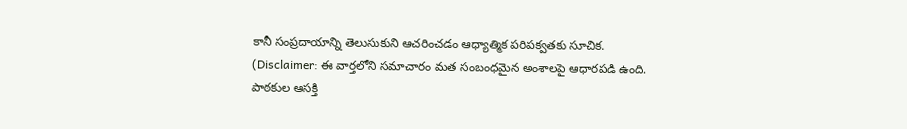కానీ సంప్రదాయాన్ని తెలుసుకుని ఆచరించడం ఆధ్యాత్మిక పరిపక్వతకు సూచిక.
(Disclaimer: ఈ వార్తలోని సమాచారం మత సంబంధమైన అంశాలపై ఆధారపడి ఉంది. పాఠకుల ఆసక్తి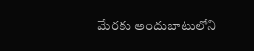మేరకు అందుబాటులోని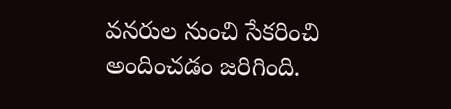వనరుల నుంచి సేకరించి అందించడం జరిగింది.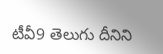టీవీ9 తెలుగు దీనిని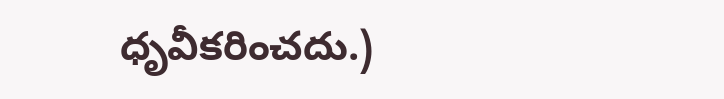ధృవీకరించదు.)